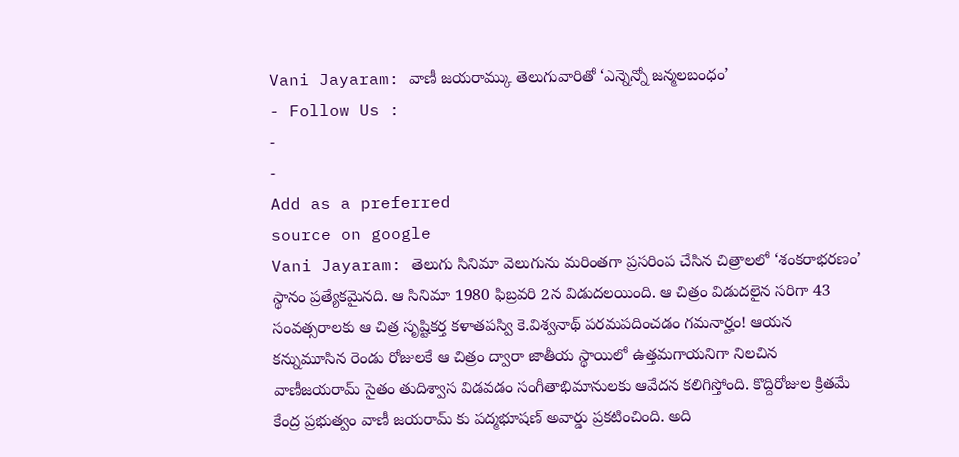Vani Jayaram: వాణీ జయరామ్కు తెలుగువారితో ‘ఎన్నెన్నో జన్మలబంధం’
- Follow Us :
-
-
Add as a preferred
source on google
Vani Jayaram: తెలుగు సినిమా వెలుగును మరింతగా ప్రసరింప చేసిన చిత్రాలలో ‘శంకరాభరణం’ స్థానం ప్రత్యేకమైనది. ఆ సినిమా 1980 ఫిబ్రవరి 2న విడుదలయింది. ఆ చిత్రం విడుదలైన సరిగా 43 సంవత్సరాలకు ఆ చిత్ర సృష్టికర్త కళాతపస్వి కె.విశ్వనాథ్ పరమపదించడం గమనార్హం! ఆయన కన్నుమూసిన రెండు రోజులకే ఆ చిత్రం ద్వారా జాతీయ స్థాయిలో ఉత్తమగాయనిగా నిలచిన వాణీజయరామ్ సైతం తుదిశ్వాస విడవడం సంగీతాభిమానులకు ఆవేదన కలిగిస్తోంది. కొద్దిరోజుల క్రితమే కేంద్ర ప్రభుత్వం వాణీ జయరామ్ కు పద్మభూషణ్ అవార్డు ప్రకటించింది. అది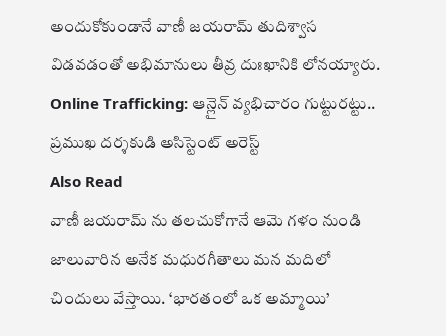అందుకోకుండానే వాణీ జయరామ్ తుదిశ్వాస విడవడంతో అభిమానులు తీవ్ర దుఃఖానికి లోనయ్యారు.
Online Trafficking: ఆన్లైన్ వ్యభిచారం గుట్టురట్టు.. ప్రముఖ దర్శకుడి అసిస్టెంట్ అరెస్ట్
Also Read
వాణీ జయరామ్ ను తలచుకోగానే ఆమె గళం నుండి జాలువారిన అనేక మధురగీతాలు మన మదిలో చిందులు వేస్తాయి. ‘భారతంలో ఒక అమ్మాయి’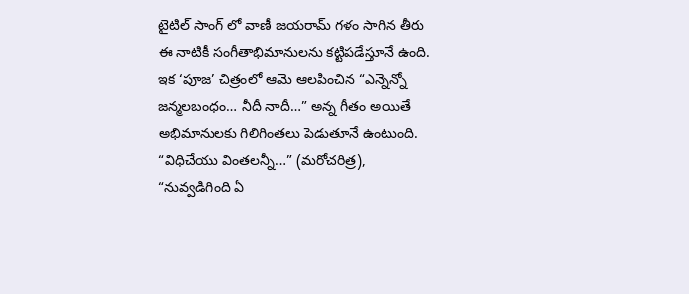టైటిల్ సాంగ్ లో వాణీ జయరామ్ గళం సాగిన తీరు ఈ నాటికీ సంగీతాభిమానులను కట్టిపడేస్తూనే ఉంది. ఇక ‘పూజ’ చిత్రంలో ఆమె ఆలపించిన “ఎన్నెన్నో జన్మలబంధం… నీదీ నాదీ…” అన్న గీతం అయితే అభిమానులకు గిలిగింతలు పెడుతూనే ఉంటుంది. “విధిచేయు వింతలన్నీ…” (మరోచరిత్ర), “నువ్వడిగింది ఏ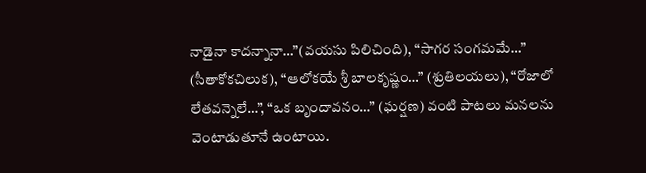నాడైనా కాదన్నానా…”(వయసు పిలిచింది), “సాగర సంగమమే…” (సీతాకోకచిలుక), “ఆలోకయే శ్రీ బాలకృష్ణం…” (శ్రుతిలయలు), “రోజాలో లేతవన్నెలే…”, “ఒక బృందావనం…” (ఘర్షణ) వంటి పాటలు మనలను వెంటాడుతూనే ఉంటాయి.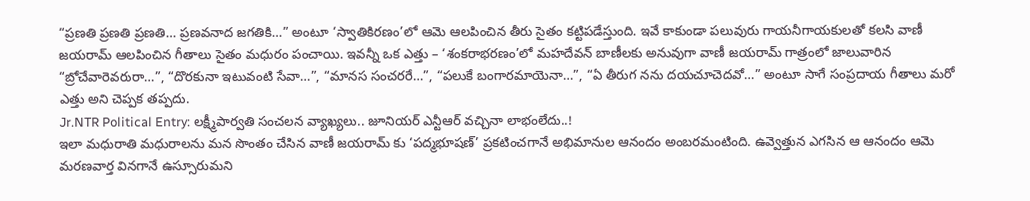“ప్రణతి ప్రణతి ప్రణతి… ప్రణవనాద జగతికి…” అంటూ ‘స్వాతికిరణం’లో ఆమె ఆలపించిన తీరు సైతం కట్టిపడేస్తుంది. ఇవే కాకుండా పలువురు గాయనీగాయకులతో కలసి వాణీ జయరామ్ ఆలపించిన గీతాలు సైతం మధురం పంచాయి. ఇవన్నీ ఒక ఎత్తు – ‘శంకరాభరణం’లో మహదేవన్ బాణీలకు అనువుగా వాణీ జయరామ్ గాత్రంలో జాలువారిన “బ్రోచేవారెవరురా…”, “దొరకునా ఇటువంటి సేవా…”, “మానస సంచరరే…”, “పలుకే బంగారమాయెనా…”, “ఏ తీరుగ నను దయచూచెదవో…” అంటూ సాగే సంప్రదాయ గీతాలు మరో ఎత్తు అని చెప్పక తప్పదు.
Jr.NTR Political Entry: లక్ష్మీపార్వతి సంచలన వ్యాఖ్యలు.. జూనియర్ ఎన్టీఆర్ వచ్చినా లాభంలేదు..!
ఇలా మధురాతి మధురాలను మన సొంతం చేసిన వాణీ జయరామ్ కు ‘పద్మభూషణ్’ ప్రకటించగానే అభిమానుల ఆనందం అంబరమంటింది. ఉవ్వెత్తున ఎగసిన ఆ ఆనందం ఆమె మరణవార్త వినగానే ఉస్సూరుమని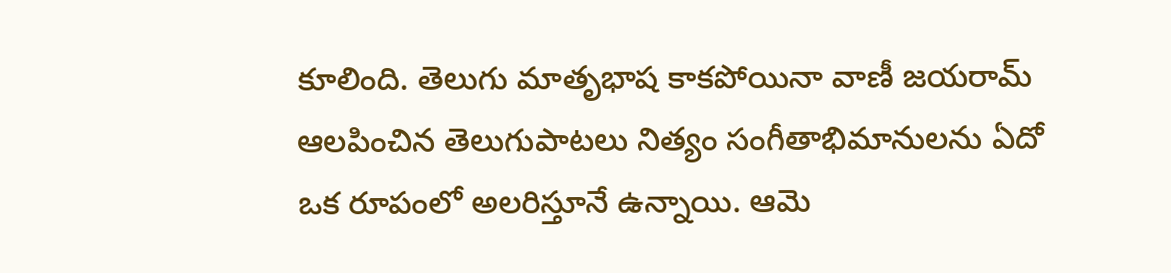కూలింది. తెలుగు మాతృభాష కాకపోయినా వాణీ జయరామ్ ఆలపించిన తెలుగుపాటలు నిత్యం సంగీతాభిమానులను ఏదో ఒక రూపంలో అలరిస్తూనే ఉన్నాయి. ఆమె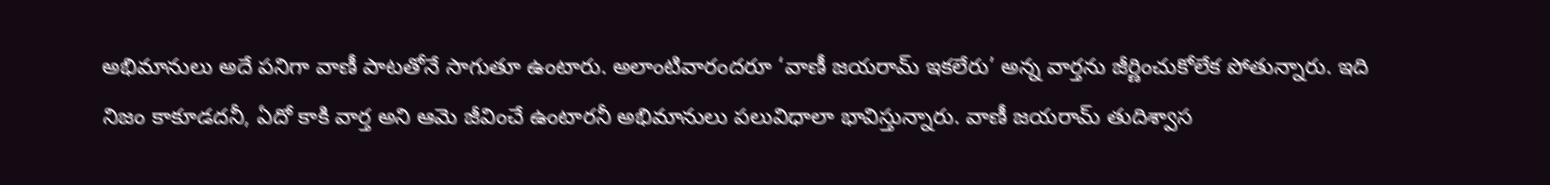అభిమానులు అదే పనిగా వాణీ పాటతోనే సాగుతూ ఉంటారు. అలాంటివారందరూ ‘వాణీ జయరామ్ ఇకలేరు’ అన్న వార్తను జీర్ణించుకోలేక పోతున్నారు. ఇది నిజం కాకూడదనీ, ఏదో కాకి వార్త అని ఆమె జీవించే ఉంటారనీ అభిమానులు పలువిధాలా భావిస్తున్నారు. వాణీ జయరామ్ తుదిశ్వాస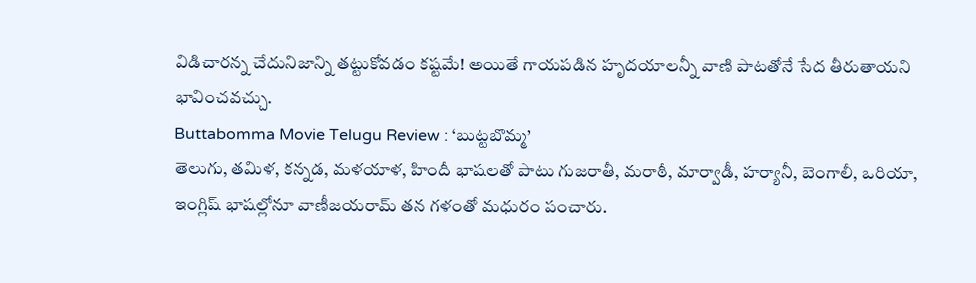విడిచారన్న చేదునిజాన్ని తట్టుకోవడం కష్టమే! అయితే గాయపడిన హృదయాలన్నీ వాణి పాటతోనే సేద తీరుతాయని భావించవచ్చు.
Buttabomma Movie Telugu Review : ‘బుట్టబొమ్మ’
తెలుగు, తమిళ, కన్నడ, మళయాళ, హిందీ భాషలతో పాటు గుజరాతీ, మరాఠీ, మార్వాడీ, హర్యానీ, బెంగాలీ, ఒరియా, ఇంగ్లిష్ భాషల్లోనూ వాణీజయరామ్ తన గళంతో మధురం పంచారు.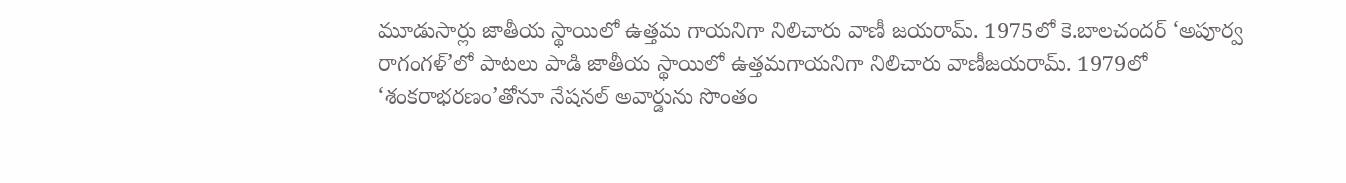మూడుసార్లు జాతీయ స్థాయిలో ఉత్తమ గాయనిగా నిలిచారు వాణీ జయరామ్. 1975లో కె.బాలచందర్ ‘అపూర్వ రాగంగళ్’లో పాటలు పాడి జాతీయ స్థాయిలో ఉత్తమగాయనిగా నిలిచారు వాణీజయరామ్. 1979లో ‘శంకరాభరణం’తోనూ నేషనల్ అవార్డును సొంతం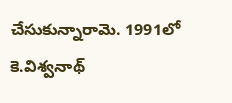చేసుకున్నారామె. 1991లో కె.విశ్వనాథ్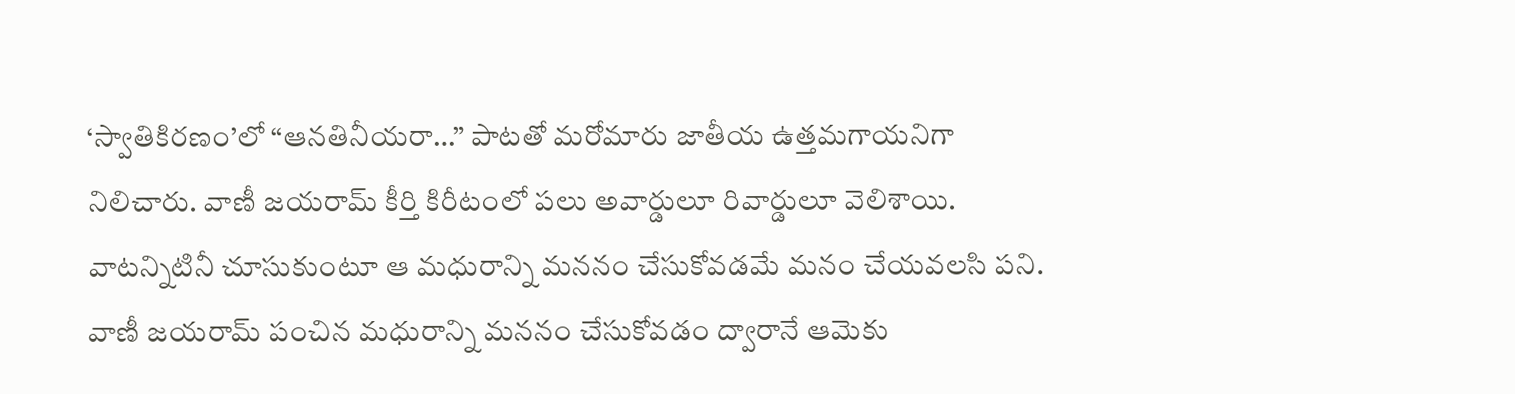‘స్వాతికిరణం’లో “ఆనతినీయరా…” పాటతో మరోమారు జాతీయ ఉత్తమగాయనిగా నిలిచారు. వాణీ జయరామ్ కీర్తి కిరీటంలో పలు అవార్డులూ రివార్డులూ వెలిశాయి. వాటన్నిటినీ చూసుకుంటూ ఆ మధురాన్ని మననం చేసుకోవడమే మనం చేయవలసి పని. వాణీ జయరామ్ పంచిన మధురాన్ని మననం చేసుకోవడం ద్వారానే ఆమెకు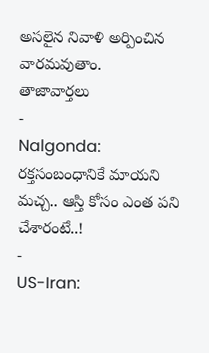అసలైన నివాళి అర్పించిన వారమవుతాం.
తాజావార్తలు
-
Nalgonda: రక్తసంబంధానికే మాయని మచ్చ.. ఆస్తి కోసం ఎంత పని చేశారంటే..!
-
US-Iran: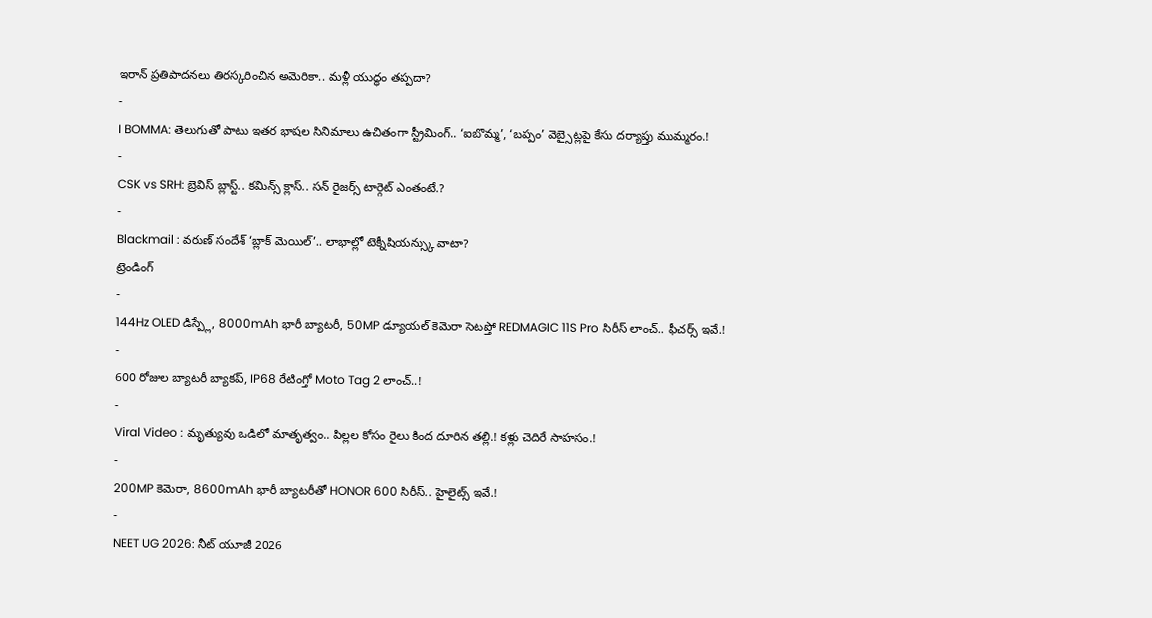ఇరాన్ ప్రతిపాదనలు తిరస్కరించిన అమెరికా.. మళ్లీ యుద్ధం తప్పదా?
-
I BOMMA: తెలుగుతో పాటు ఇతర భాషల సినిమాలు ఉచితంగా స్ట్రీమింగ్.. ‘ఐబొమ్మ’, ‘బప్పం’ వెబ్సైట్లపై కేసు దర్యాప్తు ముమ్మరం.!
-
CSK vs SRH: బ్రెవిస్ బ్లాస్ట్.. కమిన్స్ క్లాస్.. సన్ రైజర్స్ టార్గెట్ ఎంతంటే.?
-
Blackmail : వరుణ్ సందేశ్ ‘బ్లాక్ మెయిల్’.. లాభాల్లో టెక్నీషియన్స్కు వాటా?
ట్రెండింగ్
-
144Hz OLED డిస్ప్లే, 8000mAh భారీ బ్యాటరీ, 50MP డ్యూయల్ కెమెరా సెటప్తో REDMAGIC 11S Pro సిరీస్ లాంచ్.. ఫీచర్స్ ఇవే.!
-
600 రోజుల బ్యాటరీ బ్యాకప్, IP68 రేటింగ్తో Moto Tag 2 లాంచ్..!
-
Viral Video : మృత్యువు ఒడిలో మాతృత్వం.. పిల్లల కోసం రైలు కింద దూరిన తల్లి.! కళ్లు చెదిరే సాహసం.!
-
200MP కెమెరా, 8600mAh భారీ బ్యాటరీతో HONOR 600 సిరీస్.. హైలైట్స్ ఇవే.!
-
NEET UG 2026: నీట్ యూజీ 2026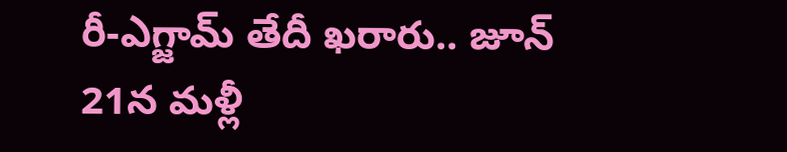రీ-ఎగ్జామ్ తేదీ ఖరారు.. జూన్ 21న మళ్లీ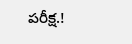పరీక్ష.!